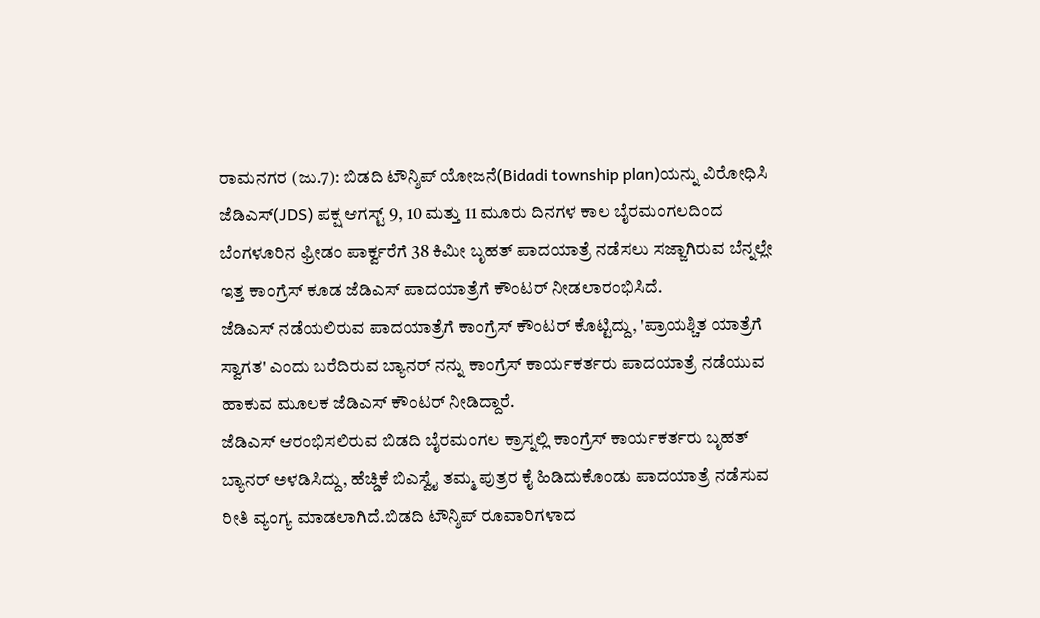ರಾಮನಗರ (ಜು.7): ಬಿಡದಿ ಟೌನ್ಶಿಪ್ ಯೋಜನೆ(Bidadi township plan)ಯನ್ನು ವಿರೋಧಿಸಿ ಜೆಡಿಎಸ್(JDS) ಪಕ್ಷ ಆಗಸ್ಟ್ 9, 10 ಮತ್ತು 11 ಮೂರು ದಿನಗಳ ಕಾಲ ಬೈರಮಂಗಲದಿಂದ ಬೆಂಗಳೂರಿನ ಫ್ರೀಡಂ ಪಾರ್ಕ್ವರೆಗೆ 38 ಕಿಮೀ ಬೃಹತ್ ಪಾದಯಾತ್ರೆ ನಡೆಸಲು ಸಜ್ಜಾಗಿರುವ ಬೆನ್ನಲ್ಲೇ ಇತ್ತ ಕಾಂಗ್ರೆಸ್ ಕೂಡ ಜೆಡಿಎಸ್ ಪಾದಯಾತ್ರೆಗೆ ಕೌಂಟರ್ ನೀಡಲಾರಂಭಿಸಿದೆ.
ಜೆಡಿಎಸ್ ನಡೆಯಲಿರುವ ಪಾದಯಾತ್ರೆಗೆ ಕಾಂಗ್ರೆಸ್ ಕೌಂಟರ್ ಕೊಟ್ಟಿದ್ದು, 'ಪ್ರಾಯಶ್ಚಿತ ಯಾತ್ರೆಗೆ ಸ್ವಾಗತ' ಎಂದು ಬರೆದಿರುವ ಬ್ಯಾನರ್ ನನ್ನು ಕಾಂಗ್ರೆಸ್ ಕಾರ್ಯಕರ್ತರು ಪಾದಯಾತ್ರೆ ನಡೆಯುವ ಹಾಕುವ ಮೂಲಕ ಜೆಡಿಎಸ್ ಕೌಂಟರ್ ನೀಡಿದ್ದಾರೆ.
ಜೆಡಿಎಸ್ ಆರಂಭಿಸಲಿರುವ ಬಿಡದಿ ಬೈರಮಂಗಲ ಕ್ರಾಸ್ನಲ್ಲಿ ಕಾಂಗ್ರೆಸ್ ಕಾರ್ಯಕರ್ತರು ಬೃಹತ್ ಬ್ಯಾನರ್ ಅಳಡಿಸಿದ್ದು, ಹೆಚ್ಡಿಕೆ ಬಿಎಸ್ವೈ ತಮ್ಮ ಪುತ್ರರ ಕೈ ಹಿಡಿದುಕೊಂಡು ಪಾದಯಾತ್ರೆ ನಡೆಸುವ ರೀತಿ ವ್ಯಂಗ್ಯ ಮಾಡಲಾಗಿದೆ.ಬಿಡದಿ ಟೌನ್ಶಿಪ್ ರೂವಾರಿಗಳಾದ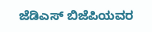ಜೆಡಿಎಸ್ ಬಿಜೆಪಿಯವರ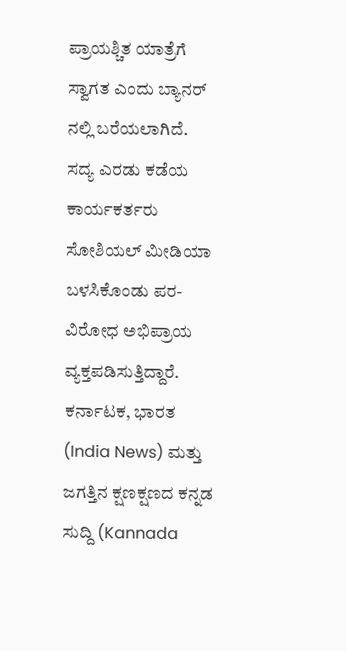ಪ್ರಾಯಶ್ಚಿತ ಯಾತ್ರೆಗೆ ಸ್ವಾಗತ ಎಂದು ಬ್ಯಾನರ್ ನಲ್ಲಿ ಬರೆಯಲಾಗಿದೆ.
ಸದ್ಯ ಎರಡು ಕಡೆಯ ಕಾರ್ಯಕರ್ತರು ಸೋಶಿಯಲ್ ಮೀಡಿಯಾ ಬಳಸಿಕೊಂಡು ಪರ-ವಿರೋಧ ಅಭಿಪ್ರಾಯ ವ್ಯಕ್ತಪಡಿಸುತ್ತಿದ್ದಾರೆ.
ಕರ್ನಾಟಕ, ಭಾರತ (India News) ಮತ್ತು ಜಗತ್ತಿನ ಕ್ಷಣಕ್ಷಣದ ಕನ್ನಡ ಸುದ್ದಿ (Kannada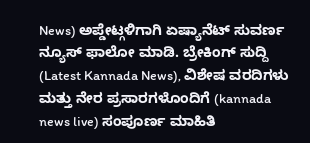News) ಅಪ್ಡೇಟ್ಗಳಿಗಾಗಿ ಏಷ್ಯಾನೆಟ್ ಸುವರ್ಣ ನ್ಯೂಸ್ ಫಾಲೋ ಮಾಡಿ. ಬ್ರೇಕಿಂಗ್ ಸುದ್ದಿ (Latest Kannada News), ವಿಶೇಷ ವರದಿಗಳು ಮತ್ತು ನೇರ ಪ್ರಸಾರಗಳೊಂದಿಗೆ (kannada news live) ಸಂಪೂರ್ಣ ಮಾಹಿತಿ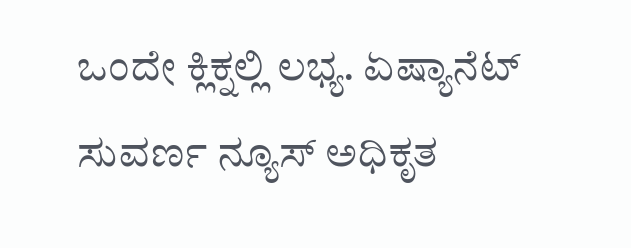ಒಂದೇ ಕ್ಲಿಕ್ನಲ್ಲಿ ಲಭ್ಯ. ಏಷ್ಯಾನೆಟ್ ಸುವರ್ಣ ನ್ಯೂಸ್ ಅಧಿಕೃತ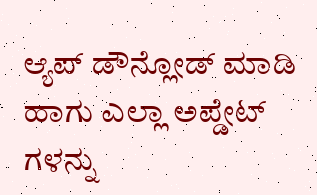ಆ್ಯಪ್ ಡೌನ್ಲೋಡ್ ಮಾಡಿ ಹಾಗು ಎಲ್ಲಾ ಅಪ್ಡೇಟ್ ಗಳನ್ನು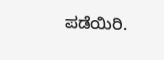ಪಡೆಯಿರಿ.